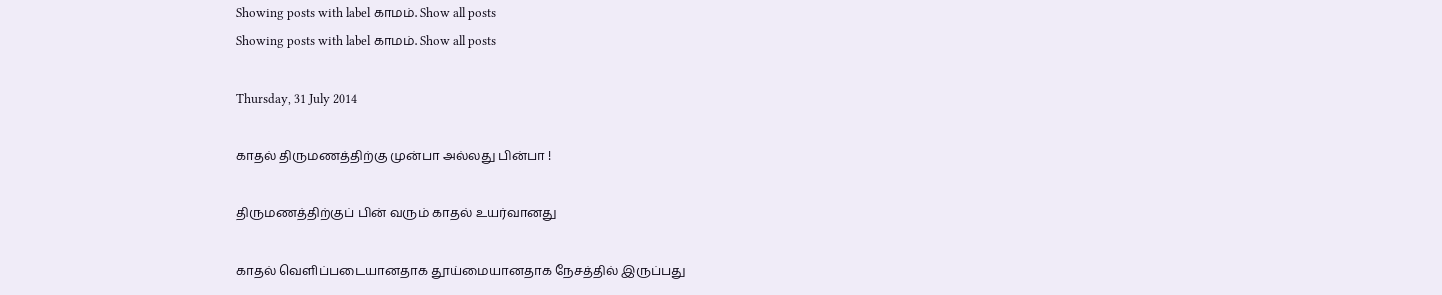Showing posts with label காமம். Show all posts
Showing posts with label காமம். Show all posts

Thursday, 31 July 2014

காதல் திருமணத்திற்கு முன்பா அல்லது பின்பா !

திருமணத்திற்குப் பின் வரும் காதல் உயர்வானது

காதல் வெளிப்படையானதாக தூய்மையானதாக நேசத்தில் இருப்பது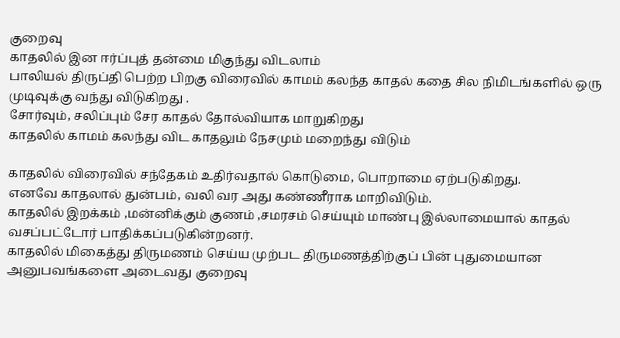குறைவு
காதலில் இன ஈர்ப்புத் தன்மை மிகுந்து விடலாம்
பாலியல் திருப்தி பெற்ற பிறகு விரைவில் காமம் கலந்த காதல் கதை சில நிமிடங்களில் ஒரு முடிவுக்கு வந்து விடுகிறது .
சோர்வும், சலிப்பும் சேர காதல் தோல்வியாக மாறுகிறது
காதலில் காமம் கலந்து விட காதலும் நேசமும் மறைந்து விடும்

காதலில் விரைவில் சந்தேகம் உதிர்வதால் கொடுமை, பொறாமை ஏற்படுகிறது.
எனவே காதலால் துன்பம், வலி வர அது கண்ணீராக மாறிவிடும்.
காதலில் இறக்கம் ,மன்னிக்கும் குணம் ,சமரசம் செய்யும் மாண்பு இல்லாமையால் காதல் வசப்பட்டோர் பாதிக்கப்படுகின்றனர்.
காதலில் மிகைத்து திருமணம் செய்ய முற்பட திருமணத்திற்குப் பின் புதுமையான அனுபவங்களை அடைவது குறைவு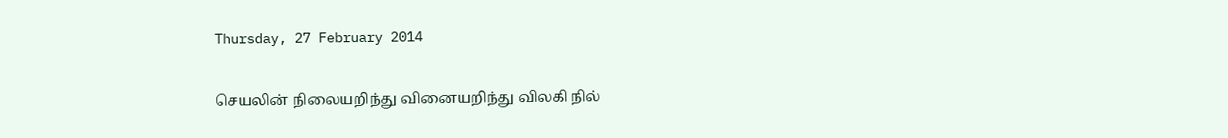Thursday, 27 February 2014

செயலின் நிலையறிந்து வினையறிந்து விலகி நில்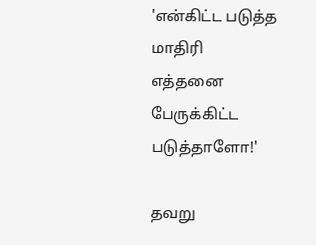'என்கிட்ட படுத்த மாதிரி எத்தனை பேருக்கிட்ட படுத்தாளோ!'

தவறு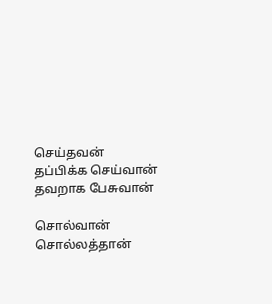செய்தவன்
தப்பிக்க செய்வான்
தவறாக பேசுவான்

சொல்வான்
சொல்லத்தான்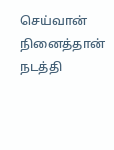செய்வான்
நினைத்தான்
நடத்தி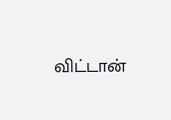விட்டான்